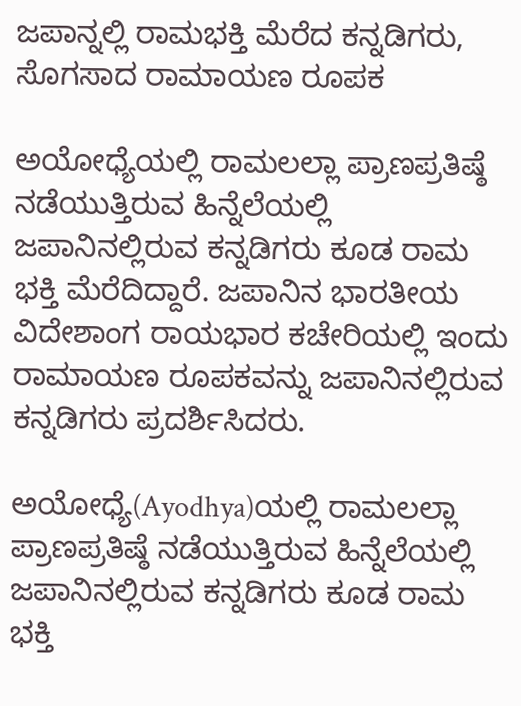ಜಪಾನ್ನಲ್ಲಿ ರಾಮಭಕ್ತಿ ಮೆರೆದ ಕನ್ನಡಿಗರು, ಸೊಗಸಾದ ರಾಮಾಯಣ ರೂಪಕ

ಅಯೋಧ್ಯೆಯಲ್ಲಿ ರಾಮಲಲ್ಲಾ ಪ್ರಾಣಪ್ರತಿಷ್ಠೆ ನಡೆಯುತ್ತಿರುವ ಹಿನ್ನೆಲೆಯಲ್ಲಿ ಜಪಾನಿನಲ್ಲಿರುವ ಕನ್ನಡಿಗರು ಕೂಡ ರಾಮ ಭಕ್ತಿ ಮೆರೆದಿದ್ದಾರೆ. ಜಪಾನಿನ ಭಾರತೀಯ ವಿದೇಶಾಂಗ ರಾಯಭಾರ ಕಚೇರಿಯಲ್ಲಿ ಇಂದು ರಾಮಾಯಣ ರೂಪಕವನ್ನು ಜಪಾನಿನಲ್ಲಿರುವ ಕನ್ನಡಿಗರು ಪ್ರದರ್ಶಿಸಿದರು.

ಅಯೋಧ್ಯೆ(Ayodhya)ಯಲ್ಲಿ ರಾಮಲಲ್ಲಾ ಪ್ರಾಣಪ್ರತಿಷ್ಠೆ ನಡೆಯುತ್ತಿರುವ ಹಿನ್ನೆಲೆಯಲ್ಲಿ ಜಪಾನಿನಲ್ಲಿರುವ ಕನ್ನಡಿಗರು ಕೂಡ ರಾಮ ಭಕ್ತಿ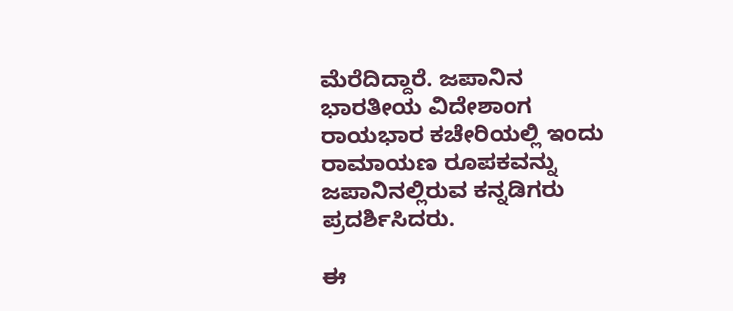ಮೆರೆದಿದ್ದಾರೆ. ಜಪಾನಿನ ಭಾರತೀಯ ವಿದೇಶಾಂಗ ರಾಯಭಾರ ಕಚೇರಿಯಲ್ಲಿ ಇಂದು ರಾಮಾಯಣ ರೂಪಕವನ್ನು ಜಪಾನಿನಲ್ಲಿರುವ ಕನ್ನಡಿಗರು ಪ್ರದರ್ಶಿಸಿದರು.

ಈ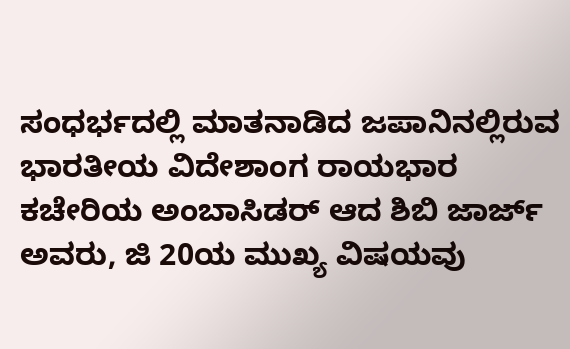ಸಂಧರ್ಭದಲ್ಲಿ ಮಾತನಾಡಿದ ಜಪಾನಿನಲ್ಲಿರುವ ಭಾರತೀಯ ವಿದೇಶಾಂಗ ರಾಯಭಾರ ಕಚೇರಿಯ ಅಂಬಾಸಿಡರ್ ಆದ ಶಿಬಿ ಜಾರ್ಜ್ ಅವರು, ಜಿ 20ಯ ಮುಖ್ಯ ವಿಷಯವು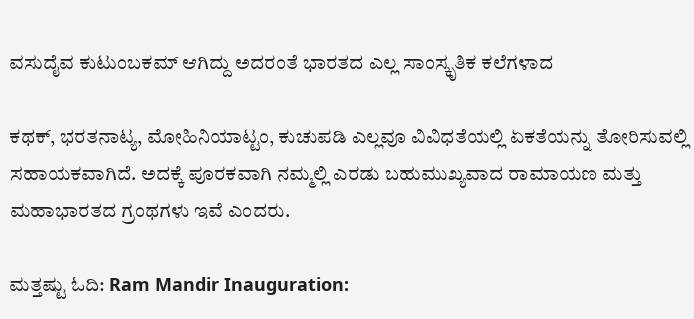ವಸುದೈವ ಕುಟುಂಬಕಮ್ ಆಗಿದ್ದು ಅದರಂತೆ ಭಾರತದ ಎಲ್ಲ ಸಾಂಸ್ಕೃತಿಕ ಕಲೆಗಳಾದ

ಕಥಕ್, ಭರತನಾಟ್ಯ, ಮೋಹಿನಿಯಾಟ್ಟಂ, ಕುಚುಪಡಿ ಎಲ್ಲವೂ ವಿವಿಧತೆಯಲ್ಲಿ ಏಕತೆಯನ್ನು ತೋರಿಸುವಲ್ಲಿ ಸಹಾಯಕವಾಗಿದೆ. ಅದಕ್ಕೆ ಪೂರಕವಾಗಿ ನಮ್ಮಲ್ಲಿ ಎರಡು ಬಹುಮುಖ್ಯವಾದ ರಾಮಾಯಣ ಮತ್ತು ಮಹಾಭಾರತದ ಗ್ರಂಥಗಳು ಇವೆ ಎಂದರು.

ಮತ್ತಷ್ಟು ಓದಿ: Ram Mandir Inauguration: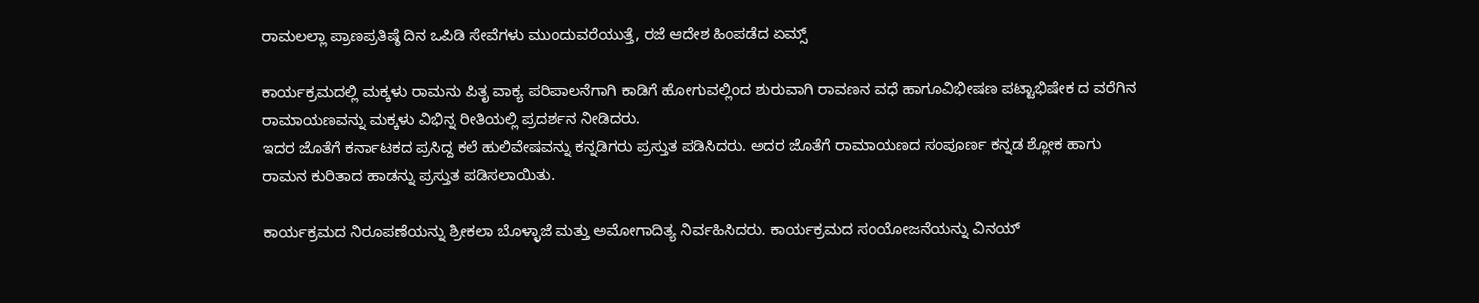ರಾಮಲಲ್ಲಾ ಪ್ರಾಣಪ್ರತಿಷ್ಠೆ ದಿನ ಒಪಿಡಿ ಸೇವೆಗಳು ಮುಂದುವರೆಯುತ್ತೆ, ರಜೆ ಆದೇಶ ಹಿಂಪಡೆದ ಏಮ್ಸ್

ಕಾರ್ಯಕ್ರಮದಲ್ಲಿ ಮಕ್ಕಳು ರಾಮನು ಪಿತೃ ವಾಕ್ಯ ಪರಿಪಾಲನೆಗಾಗಿ ಕಾಡಿಗೆ ಹೋಗುವಲ್ಲಿಂದ ಶುರುವಾಗಿ ರಾವಣನ ವಧೆ ಹಾಗೂವಿಭೀಷಣ ಪಟ್ಟಾಭಿಷೇಕ ದ ವರೆಗಿನ ರಾಮಾಯಣವನ್ನು ಮಕ್ಕಳು ವಿಭಿನ್ನ ರೀತಿಯಲ್ಲಿ ಪ್ರದರ್ಶನ ನೀಡಿದರು.
ಇದರ ಜೊತೆಗೆ ಕರ್ನಾಟಕದ ಪ್ರಸಿದ್ದ ಕಲೆ ಹುಲಿವೇಷವನ್ನು ಕನ್ನಡಿಗರು ಪ್ರಸ್ತುತ ಪಡಿಸಿದರು. ಅದರ ಜೊತೆಗೆ ರಾಮಾಯಣದ ಸಂಪೂರ್ಣ ಕನ್ನಡ ಶ್ಲೋಕ ಹಾಗು ರಾಮನ ಕುರಿತಾದ ಹಾಡನ್ನು ಪ್ರಸ್ತುತ ಪಡಿಸಲಾಯಿತು.

ಕಾರ್ಯಕ್ರಮದ ನಿರೂಪಣೆಯನ್ನು ಶ್ರೀಕಲಾ ಬೊಳ್ಳಾಜೆ ಮತ್ತು ಅಮೋಗಾದಿತ್ಯ ನಿರ್ವಹಿಸಿದರು. ಕಾರ್ಯಕ್ರಮದ ಸಂಯೋಜನೆಯನ್ನು ವಿನಯ್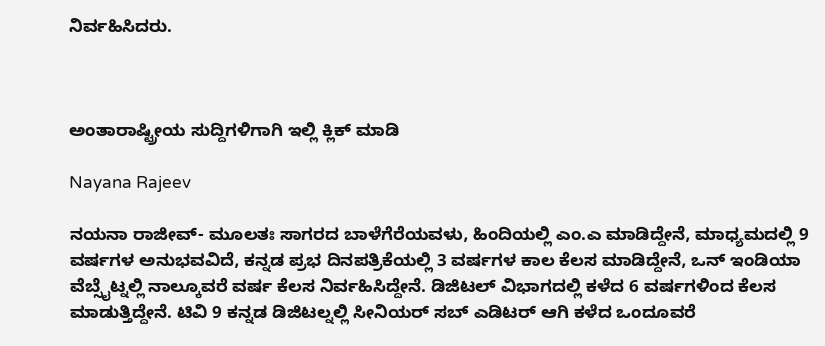ನಿರ್ವಹಿಸಿದರು.



ಅಂತಾರಾಷ್ಟ್ರೀಯ ಸುದ್ದಿಗಳಿಗಾಗಿ ಇಲ್ಲಿ ಕ್ಲಿಕ್ ಮಾಡಿ

Nayana Rajeev

ನಯನಾ ರಾಜೀವ್- ಮೂಲತಃ ಸಾಗರದ ಬಾಳೆಗೆರೆಯವಳು, ಹಿಂದಿಯಲ್ಲಿ ಎಂ.ಎ ಮಾಡಿದ್ದೇನೆ, ಮಾಧ್ಯಮದಲ್ಲಿ 9 ವರ್ಷಗಳ ಅನುಭವವಿದೆ, ಕನ್ನಡ ಪ್ರಭ ದಿನಪತ್ರಿಕೆಯಲ್ಲಿ 3 ವರ್ಷಗಳ ಕಾಲ ಕೆಲಸ ಮಾಡಿದ್ದೇನೆ, ಒನ್ ಇಂಡಿಯಾ ವೆಬ್ಸೈಟ್ನಲ್ಲಿ ನಾಲ್ಕೂವರೆ ವರ್ಷ ಕೆಲಸ ನಿರ್ವಹಿಸಿದ್ದೇನೆ. ಡಿಜಿಟಲ್ ವಿಭಾಗದಲ್ಲಿ ಕಳೆದ 6 ವರ್ಷಗಳಿಂದ ಕೆಲಸ ಮಾಡುತ್ತಿದ್ದೇನೆ. ಟಿವಿ 9 ಕನ್ನಡ ಡಿಜಿಟಲ್ನಲ್ಲಿ ಸೀನಿಯರ್ ಸಬ್ ಎಡಿಟರ್ ಆಗಿ ಕಳೆದ ಒಂದೂವರೆ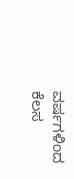ವರ್ಷಗಳಿಂದ ಕೆಲಸ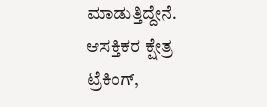ಮಾಡುತ್ತಿದ್ದೇನೆ. ಆಸಕ್ತಿಕರ ಕ್ಷೇತ್ರ ಟ್ರೆಕಿಂಗ್,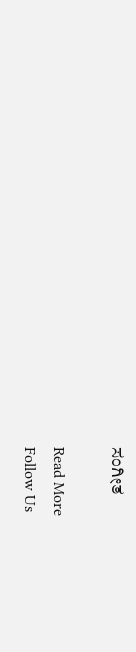ಸಂಗೀತ

Read More
Follow Us